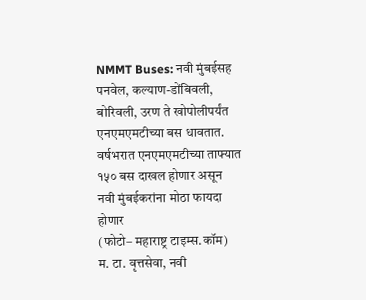NMMT Buses: नवी मुंबईसह पनवेल, कल्याण-डोंबिवली, बोरिवली, उरण ते खोपोलीपर्यंत एनएमएमटीच्या बस धावतात. वर्षभरात एनएमएमटीच्या ताफ्यात १५० बस दाखल होणार असून नवी मुंबईकरांना मोठा फायदा होणार
(फोटो– महाराष्ट्र टाइम्स.कॉम)
म. टा. वृत्तसेवा, नवी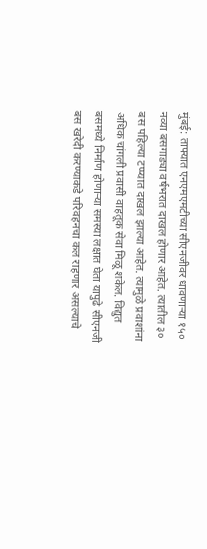मुंबई: ताफ्यात एनएमएमटीच्या सीएनजीवर धावणाऱ्या १५० नव्या बसगाड्या वर्षभरात दाखल होणार आहेत. त्यातील ३० बस पहिल्या टप्प्यात दाखल झाल्या आहेत. त्यामुळे प्रवाशांना अधिक चांगली प्रवासी वाहतूक सेवा मिळू शकेल. विद्युत बसमध्ये निर्माण होणाऱ्या समस्या लक्षात घेता यापुढे सीएनजी बस खरेदी करण्याकडे परिवहनचा कल राहणार असल्याचे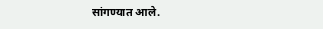सांगण्यात आले.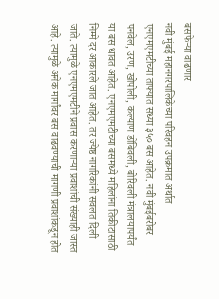बसफेऱ्या वाढणार
नवी मुंबई महानगरपालिकेच्या परिवहन उपक्रमात अर्थात एनएमएमटीच्या ताफ्यात सध्या ३५० बस आहेत. नवी मुंबईबरोबर पनवेल, उरण, खोपोली, कल्याण डोंबिवली, बोरिवली मंत्रालयापर्यंत या बस धावत आहेत. एनएमएमटीच्या बसमध्ये महिलांना तिकीटासाठी निम्मे दर आकारले जात आहेत. तर ज्येष्ठ नागरिकांनी सवलत दिली जाते. त्यामुळे एनएमएमटीने प्रवास करणाऱ्या प्रवाशांची संख्याही जास्त आहे. त्यामुळे अनेक मार्गांवर बस वाढवण्याची मागणी प्रवाशांकडून होत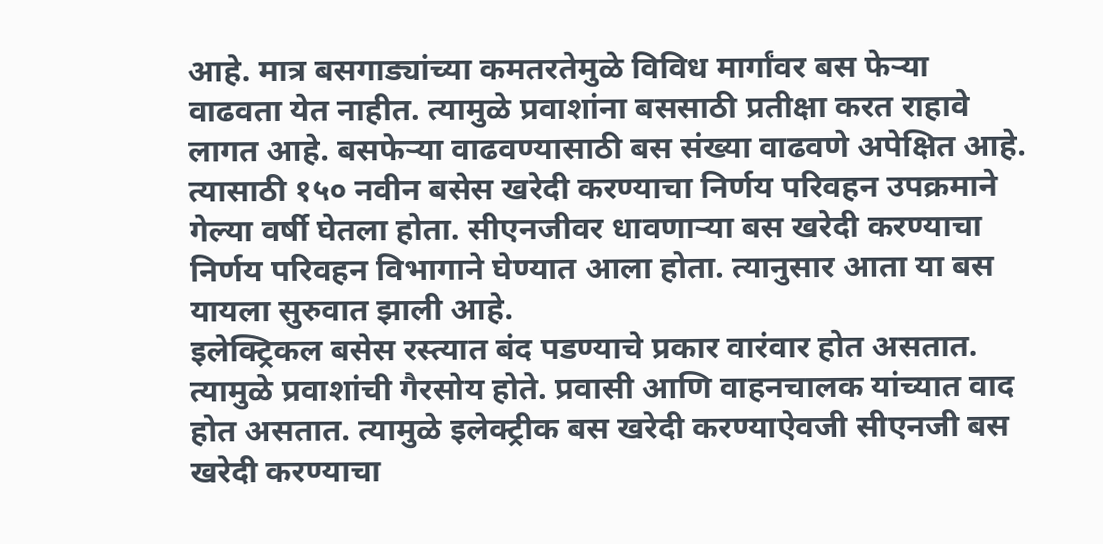आहे. मात्र बसगाड्यांच्या कमतरतेमुळे विविध मार्गांवर बस फेऱ्या वाढवता येत नाहीत. त्यामुळे प्रवाशांना बससाठी प्रतीक्षा करत राहावे लागत आहे. बसफेऱ्या वाढवण्यासाठी बस संख्या वाढवणे अपेक्षित आहे. त्यासाठी १५० नवीन बसेस खरेदी करण्याचा निर्णय परिवहन उपक्रमाने गेल्या वर्षी घेतला होता. सीएनजीवर धावणाऱ्या बस खरेदी करण्याचा निर्णय परिवहन विभागाने घेण्यात आला होता. त्यानुसार आता या बस यायला सुरुवात झाली आहे.
इलेक्ट्रिकल बसेस रस्त्यात बंद पडण्याचे प्रकार वारंवार होत असतात. त्यामुळे प्रवाशांची गैरसोय होते. प्रवासी आणि वाहनचालक यांच्यात वाद होत असतात. त्यामुळे इलेक्ट्रीक बस खरेदी करण्याऐवजी सीएनजी बस खरेदी करण्याचा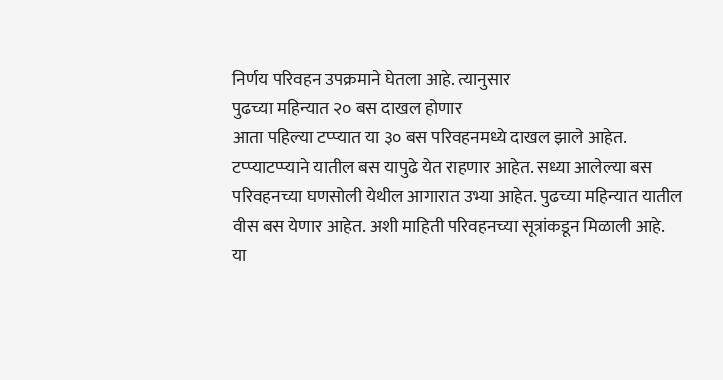निर्णय परिवहन उपक्रमाने घेतला आहे. त्यानुसार
पुढच्या महिन्यात २० बस दाखल होणार
आता पहिल्या टप्प्यात या ३० बस परिवहनमध्ये दाखल झाले आहेत. टप्प्याटप्प्याने यातील बस यापुढे येत राहणार आहेत. सध्या आलेल्या बस परिवहनच्या घणसोली येथील आगारात उभ्या आहेत. पुढच्या महिन्यात यातील वीस बस येणार आहेत. अशी माहिती परिवहनच्या सूत्रांकडून मिळाली आहे.
या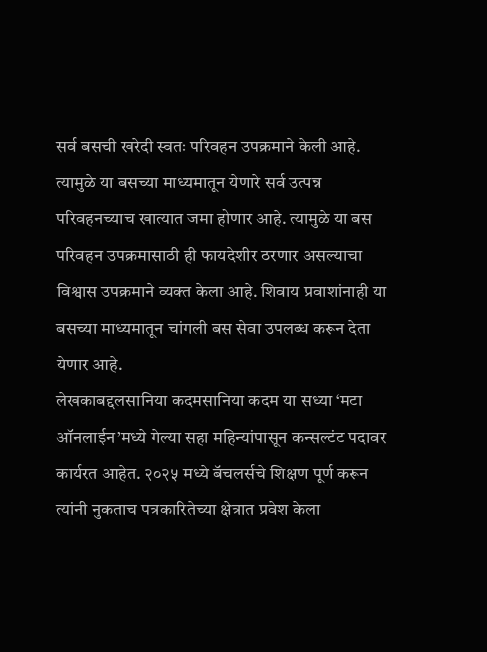सर्व बसची खरेदी स्वतः परिवहन उपक्रमाने केली आहे. त्यामुळे या बसच्या माध्यमातून येणारे सर्व उत्पन्न परिवहनच्याच खात्यात जमा होणार आहे. त्यामुळे या बस परिवहन उपक्रमासाठी ही फायदेशीर ठरणार असल्याचा विश्वास उपक्रमाने व्यक्त केला आहे. शिवाय प्रवाशांनाही या बसच्या माध्यमातून चांगली बस सेवा उपलब्ध करून देता येणार आहे.
लेखकाबद्दलसानिया कदमसानिया कदम या सध्या ‘मटा ऑनलाईन’मध्ये गेल्या सहा महिन्यांपासून कन्सल्टंट पदावर कार्यरत आहेत. २०२५ मध्ये बॅचलर्सचे शिक्षण पूर्ण करून त्यांनी नुकताच पत्रकारितेच्या क्षेत्रात प्रवेश केला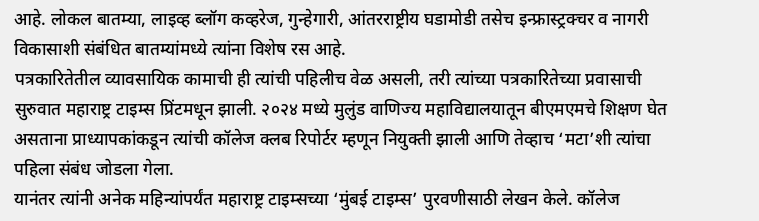आहे. लोकल बातम्या, लाइव्ह ब्लॉग कव्हरेज, गुन्हेगारी, आंतरराष्ट्रीय घडामोडी तसेच इन्फ्रास्ट्रक्चर व नागरी विकासाशी संबंधित बातम्यांमध्ये त्यांना विशेष रस आहे.
पत्रकारितेतील व्यावसायिक कामाची ही त्यांची पहिलीच वेळ असली, तरी त्यांच्या पत्रकारितेच्या प्रवासाची सुरुवात महाराष्ट्र टाइम्स प्रिंटमधून झाली. २०२४ मध्ये मुलुंड वाणिज्य महाविद्यालयातून बीएमएमचे शिक्षण घेत असताना प्राध्यापकांकडून त्यांची कॉलेज क्लब रिपोर्टर म्हणून नियुक्ती झाली आणि तेव्हाच ‘मटा’शी त्यांचा पहिला संबंध जोडला गेला.
यानंतर त्यांनी अनेक महिन्यांपर्यंत महाराष्ट्र टाइम्सच्या ‘मुंबई टाइम्स’ पुरवणीसाठी लेखन केले. कॉलेज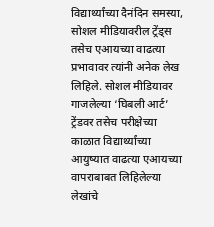विद्यार्थ्यांच्या दैनंदिन समस्या, सोशल मीडियावरील ट्रेंड्स तसेच एआयच्या वाढत्या प्रभावावर त्यांनी अनेक लेख लिहिले. सोशल मीडियावर गाजलेल्या ‘घिबली आर्ट’ ट्रेंडवर तसेच परीक्षेच्या काळात विद्यार्थ्यांच्या आयुष्यात वाढत्या एआयच्या वापराबाबत लिहिलेल्या लेखांचे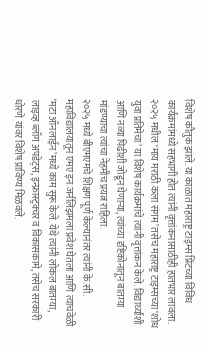विशेष कौतुक झाले. या काळात महाराष्ट्र टाइम्स प्रिंटच्या विविध कार्यक्रमांमध्ये सहभागी होत त्यांनी वृत्तांकनासाठीही हातभार लावला. २०२५ मधील ‘माय मराठी कला संगम’ तसेच महाराष्ट्र टाइम्सच्या ‘शोध युवा प्रतिमेचा’ या विशेष कार्यक्रमांचे त्यांनी वृत्तांकन केले. विद्यार्थ्यांशी आणि नव्या पिढीशी जोडून घेणाऱ्या, त्यांच्या दृष्टिकोनातून बातम्या मांडण्याचा त्यांचा नेहमीच प्रयत्न राहिला.
२०२५ मध्ये बीएमएमचे शिक्षण पूर्ण केल्यानंतर त्यांनी के.सी. महाविद्यालयातून एमए इन जर्नलिझमला प्रवेश घेतला आणि त्याचवेळी ‘मटा ऑनलाईन’मध्ये काम सुरू केले. येथे त्यांनी लोकल बातम्या, लाइव्ह ब्लॉग अपडेट्स, इन्फ्रास्ट्रक्चर व विकासकामे, तसेच सरकारी धोरणे यांवर विशेष प्राविण्य मिळवले.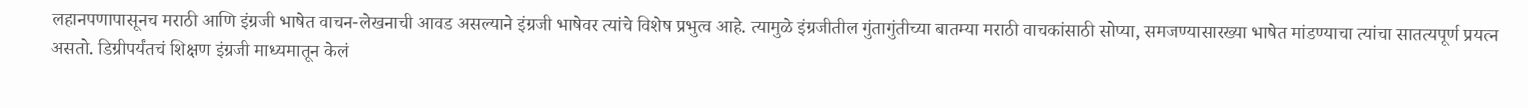लहानपणापासूनच मराठी आणि इंग्रजी भाषेत वाचन-लेखनाची आवड असल्याने इंग्रजी भाषेवर त्यांचे विशेष प्रभुत्व आहे. त्यामुळे इंग्रजीतील गुंतागुंतीच्या बातम्या मराठी वाचकांसाठी सोप्या, समजण्यासारख्या भाषेत मांडण्याचा त्यांचा सातत्यपूर्ण प्रयत्न असतो. डिग्रीपर्यंतचं शिक्षण इंग्रजी माध्यमातून केलं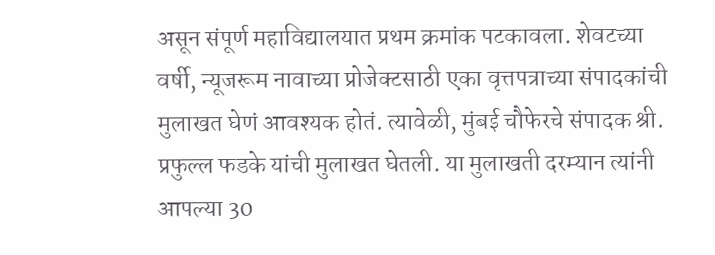असून संपूर्ण महाविद्यालयात प्रथम क्रमांक पटकावला. शेवटच्या वर्षी, न्यूजरूम नावाच्या प्रोजेक्टसाठी एका वृत्तपत्राच्या संपादकांची मुलाखत घेणं आवश्यक होतं. त्यावेळी, मुंबई चौफेरचे संपादक श्री. प्रफुल्ल फडके यांची मुलाखत घेतली. या मुलाखती दरम्यान त्यांनी आपल्या 30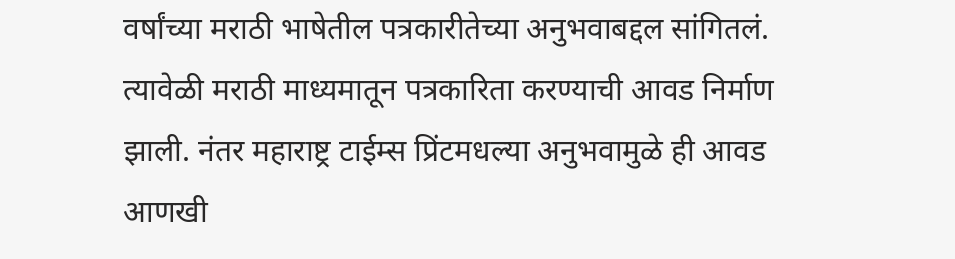वर्षांच्या मराठी भाषेतील पत्रकारीतेच्या अनुभवाबद्दल सांगितलं. त्यावेळी मराठी माध्यमातून पत्रकारिता करण्याची आवड निर्माण झाली. नंतर महाराष्ट्र टाईम्स प्रिंटमधल्या अनुभवामुळे ही आवड आणखी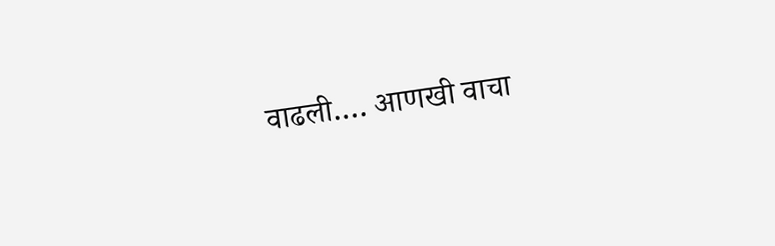वाढली.… आणखी वाचा